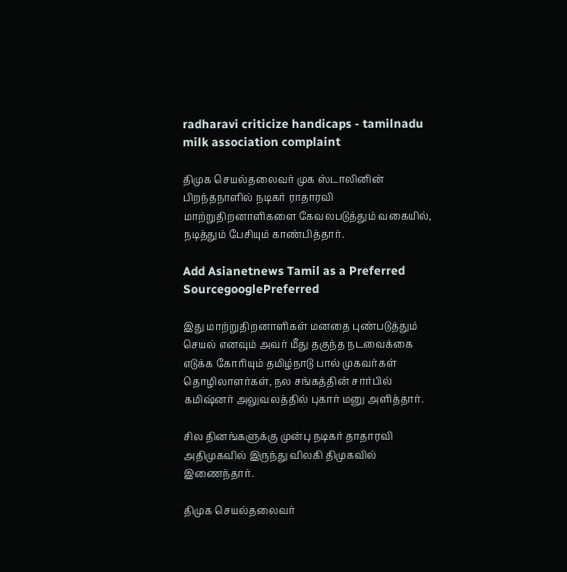radharavi criticize handicaps - tamilnadu milk association complaint

திமுக செயல்தலைவர் முக ஸ்டாலினின் பிறந்தநாளில் நடிகர் ராதாரவி மாற்றுதிறனாளிகளை கேவலபடுத்தும் வகையில், நடித்தும் பேசியும் காண்பித்தார்.

Add Asianetnews Tamil as a Preferred SourcegooglePreferred

இது மாற்றுதிறனாளிகள் மனதை புண்படுத்தும் செயல் எனவும் அவர் மீது தகுந்த நடவைக்கை எடுக்க கோரியும் தமிழ்நாடு பால் முகவர்கள் தொழிலாளர்கள், நல சங்கத்தின் சார்பில் கமிஷ்னர் அலுவலத்தில் புகார் மனு அளித்தார்.

சில தினங்களுக்கு முன்பு நடிகர் தாதாரவி அதிமுகவில் இருந்து விலகி திமுகவில் இணைந்தார்.

திமுக செயல்தலைவர்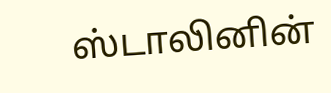ஸ்டாலினின்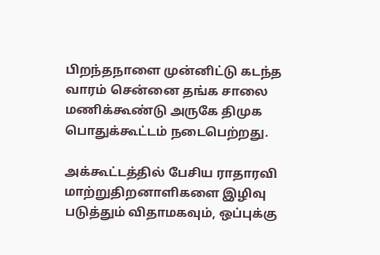பிறந்தநாளை முன்னிட்டு கடந்த வாரம் சென்னை தங்க சாலை மணிக்கூண்டு அருகே திமுக பொதுக்கூட்டம் நடைபெற்றது.

அக்கூட்டத்தில் பேசிய ராதாரவி மாற்றுதிறனாளிகளை இழிவு படுத்தும் விதாமகவும், ஒப்புக்கு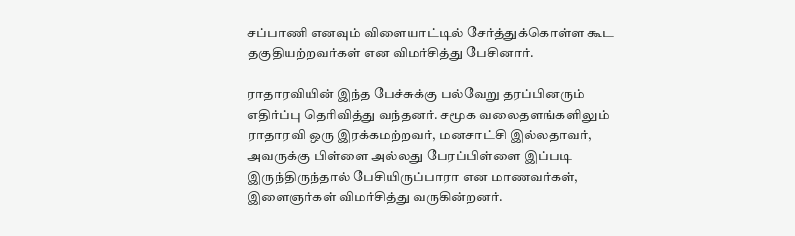சப்பாணி எனவும் விளையாட்டில் சேர்த்துக்கொள்ள கூட தகுதியற்றவர்கள் என விமர்சித்து பேசினார்.

ராதாரவியின் இந்த பேச்சுக்கு பல்வேறு தரப்பினரும் எதிர்ப்பு தெரிவித்து வந்தனர். சமூக வலைதளங்களிலும் ராதாரவி ஒரு இரக்கமற்றவர், மனசாட்சி இல்லதாவர், அவருக்கு பிள்ளை அல்லது பேரப்பிள்ளை இப்படி இருந்திருந்தால் பேசியிருப்பாரா என மாணவர்கள், இளைஞர்கள் விமர்சித்து வருகின்றனர்.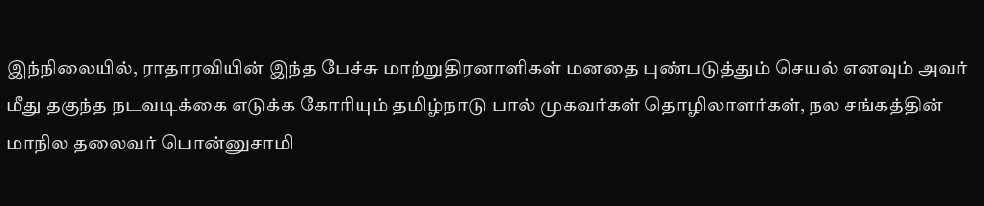இந்நிலையில், ராதாரவியின் இந்த பேச்சு மாற்றுதிரனாளிகள் மனதை புண்படுத்தும் செயல் எனவும் அவர் மீது தகுந்த நடவடிக்கை எடுக்க கோரியும் தமிழ்நாடு பால் முகவர்கள் தொழிலாளர்கள், நல சங்கத்தின் மாநில தலைவர் பொன்னுசாமி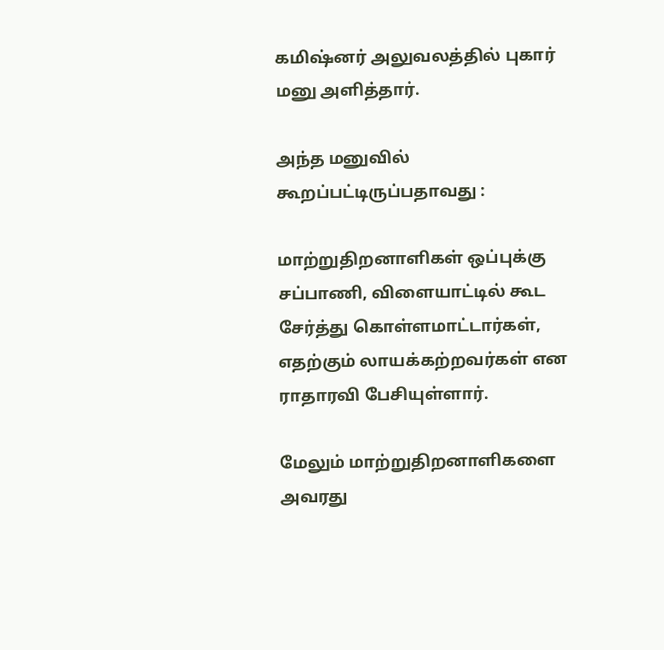கமிஷ்னர் அலுவலத்தில் புகார் மனு அளித்தார்.

அந்த மனுவில் கூறப்பட்டிருப்பதாவது :

மாற்றுதிறனாளிகள் ஒப்புக்கு சப்பாணி, விளையாட்டில் கூட சேர்த்து கொள்ளமாட்டார்கள், எதற்கும் லாயக்கற்றவர்கள் என ராதாரவி பேசியுள்ளார்.

மேலும் மாற்றுதிறனாளிகளை அவரது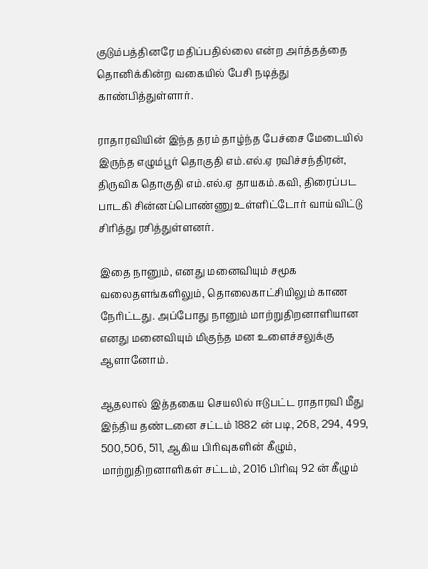குடும்பத்தினரே மதிப்பதில்லை என்ற அர்த்தத்தை தொனிக்கின்ற வகையில் பேசி நடித்து காண்பித்துள்ளார்.

ராதாரவியின் இந்த தரம் தாழ்ந்த பேச்சை மேடையில் இருந்த எழும்பூர் தொகுதி எம்.எல்.ஏ ரவிச்சந்திரன், திருவிக தொகுதி எம்.எல்.ஏ தாயகம்.கவி, திரைப்பட பாடகி சின்னப்பொண்ணு உள்ளிட்டோர் வாய்விட்டு சிரித்து ரசித்துள்ளனர்.

இதை நானும், எனது மனைவியும் சமூக வலைதளங்களிலும், தொலைகாட்சியிலும் காண நேரிட்டது. அப்போது நானும் மாற்றுதிறனாளியான எனது மனைவியும் மிகுந்த மன உளைச்சலுக்கு ஆளானோம்.

ஆதலால் இத்தகைய செயலில் ஈடுபட்ட ராதாரவி மீது இந்திய தண்டனை சட்டம் 1882 ன் படி, 268, 294, 499, 500,506, 511, ஆகிய பிரிவுகளின் கீழும், மாற்றுதிறனாளிகள் சட்டம், 2016 பிரிவு 92 ன் கீழும்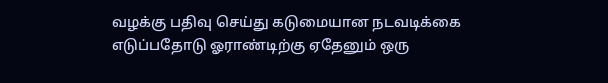வழக்கு பதிவு செய்து கடுமையான நடவடிக்கை எடுப்பதோடு ஓராண்டிற்கு ஏதேனும் ஒரு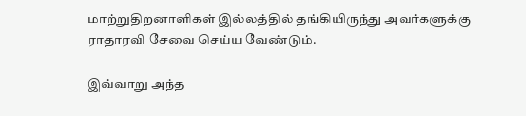மாற்றுதிறனாளிகள் இல்லத்தில் தங்கியிருந்து அவர்களுக்கு ராதாரவி சேவை செய்ய வேண்டும்.

இவ்வாறு அந்த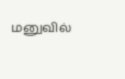மனுவில்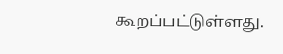கூறப்பட்டுள்ளது.